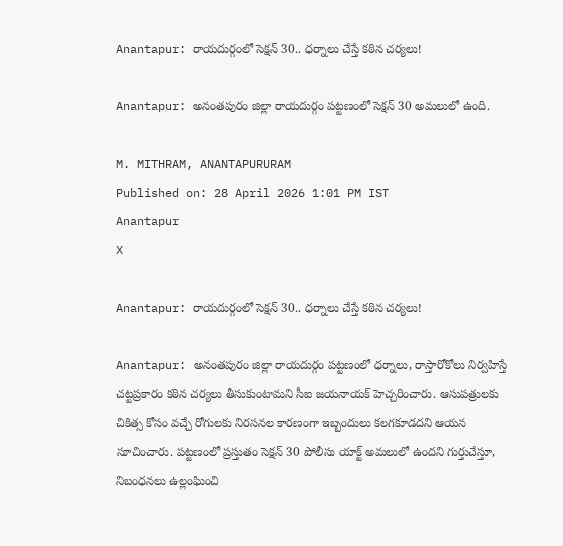Anantapur: రాయదుర్గంలో సెక్షన్ 30.. ధర్నాలు చేస్తే కఠిన చర్యలు!

Anantapur: అనంతపురం జిల్లా రాయదుర్గం పట్టణంలో సెక్షన్ 30 అమలులో ఉంది.

M. MITHRAM, ANANTAPURURAM
Published on: 28 April 2026 1:01 PM IST
Anantapur
X

Anantapur: రాయదుర్గంలో సెక్షన్ 30.. ధర్నాలు చేస్తే కఠిన చర్యలు!

Anantapur: అనంతపురం జిల్లా రాయదుర్గం పట్టణంలో ధర్నాలు, రాస్తారోకోలు నిర్వహిస్తే చట్టప్రకారం కఠిన చర్యలు తీసుకుంటామని సీఐ జయనాయక్ హెచ్చరించారు. ఆసుపత్రులకు చికిత్స కోసం వచ్చే రోగులకు నిరసనల కారణంగా ఇబ్బందులు కలగకూడదని ఆయన సూచించారు. పట్టణంలో ప్రస్తుతం సెక్షన్ 30 పోలీసు యాక్ట్ అమలులో ఉందని గుర్తుచేస్తూ, నిబంధనలు ఉల్లంఘించి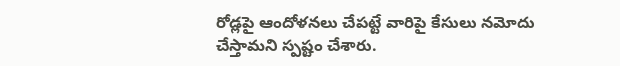రోడ్లపై ఆందోళనలు చేపట్టే వారిపై కేసులు నమోదు చేస్తామని స్పష్టం చేశారు.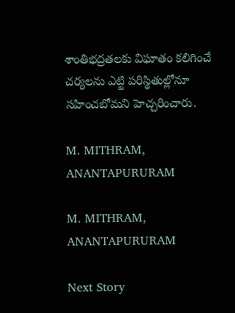శాంతిభద్రతలకు విఘాతం కలిగించే చర్యలను ఎట్టి పరిస్థితుల్లోనూ సహించబోమని హెచ్చరించారు.

M. MITHRAM, ANANTAPURURAM

M. MITHRAM, ANANTAPURURAM

Next Story